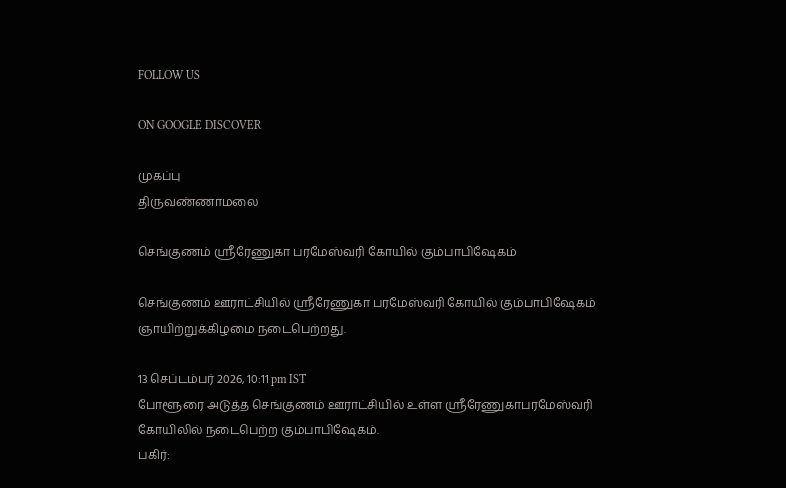FOLLOW US

ON GOOGLE DISCOVER

முகப்பு
திருவண்ணாமலை

செங்குணம் ஸ்ரீரேணுகா பரமேஸ்வரி கோயில் கும்பாபிஷேகம்

செங்குணம் ஊராட்சியில் ஸ்ரீரேணுகா பரமேஸ்வரி கோயில் கும்பாபிஷேகம் ஞாயிற்றுக்கிழமை நடைபெற்றது.

13 செப்டம்பர் 2026, 10:11 pm IST
போளூரை அடுத்த செங்குணம் ஊராட்சியில் உள்ள ஸ்ரீரேணுகாபரமேஸ்வரி கோயிலில் நடைபெற்ற கும்பாபிஷேகம்.
பகிர்: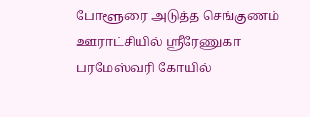போளூரை அடுத்த செங்குணம் ஊராட்சியில் ஸ்ரீரேணுகா பரமேஸ்வரி கோயில்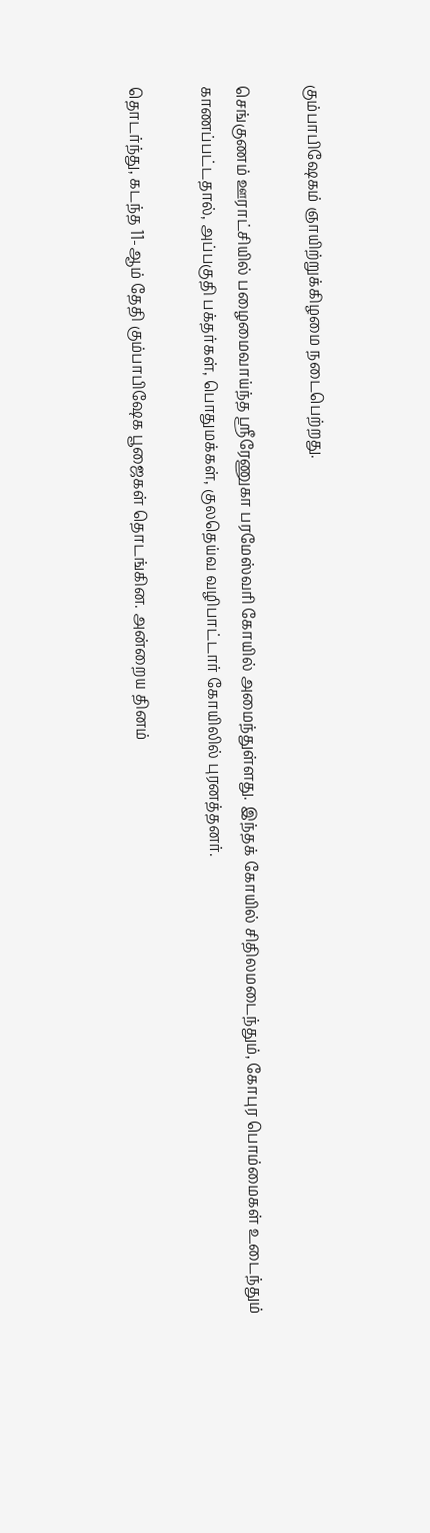கும்பாபிஷேகம் ஞாயிற்றுக்கிழமை நடைபெற்றது.

செங்குணம் ஊராட்சியில் பழைமைவாய்ந்த ஸ்ரீரேணுகா பரமேஸ்வரி கோயில் அமைந்துள்ளது. இந்தக் கோயில் சிதிலமடைந்தும், கோபுர பொம்மைகள் உடைந்தும் காணப்பட்டதால், அப்பகுதி பக்தர்கள், பொதுமக்கள், குலதெய்வ வழிபாட்டார் கோயிலில் புரனத்தனர்.

தொடர்ந்து, கடந்த 11-ஆம் தேதி கும்பாபிஷேக பூஜைகள் தொடங்கின. அன்றைய தினம்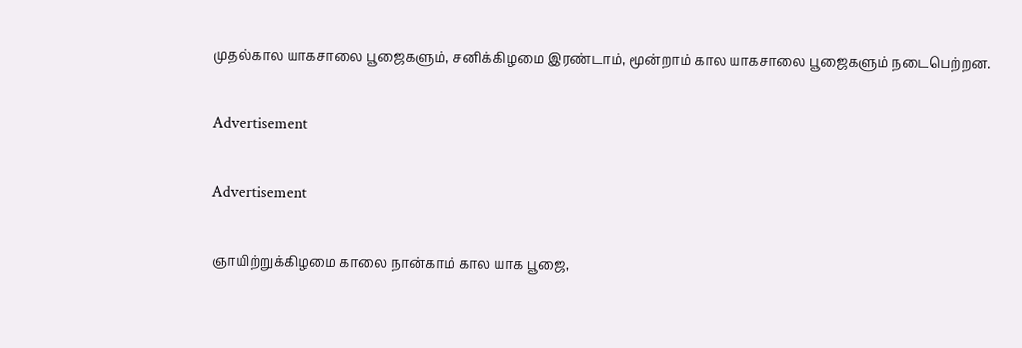முதல்கால யாகசாலை பூஜைகளும், சனிக்கிழமை இரண்டாம், மூன்றாம் கால யாகசாலை பூஜைகளும் நடைபெற்றன.

Advertisement

Advertisement

ஞாயிற்றுக்கிழமை காலை நான்காம் கால யாக பூஜை,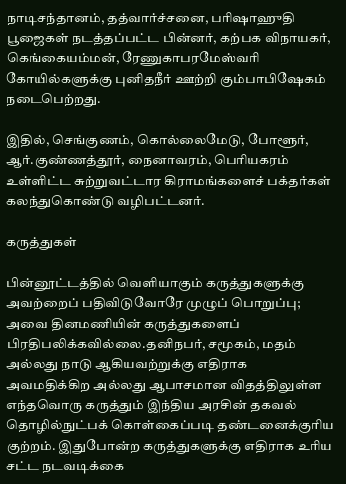நாடிசந்தானம், தத்வார்ச்சனை, பரிஷாஹுதி பூஜைகள் நடத்தப்பட்ட பின்னர், கற்பக விநாயகர், கெங்கையம்மன், ரேணுகாபரமேஸ்வரி கோயில்களுக்கு புனிதநீர் ஊற்றி கும்பாபிஷேகம் நடைபெற்றது.

இதில், செங்குணம், கொல்லைமேடு, போளூர், ஆர்.குண்ணத்தூர், நைனாவரம், பெரியகரம் உள்ளிட்ட சுற்றுவட்டார கிராமங்களைச் பக்தர்கள் கலந்துகொண்டு வழிபட்டனர்.

கருத்துகள்

பின்னூட்டத்தில் வெளியாகும் கருத்துகளுக்கு அவற்றைப் பதிவிடுவோரே முழுப் பொறுப்பு; அவை தினமணியின் கருத்துகளைப் பிரதிபலிக்கவில்லை.தனிநபர், சமூகம், மதம் அல்லது நாடு ஆகியவற்றுக்கு எதிராக அவமதிக்கிற அல்லது ஆபாசமான விதத்திலுள்ள எந்தவொரு கருத்தும் இந்திய அரசின் தகவல் தொழில்நுட்பக் கொள்கைப்படி தண்டனைக்குரிய குற்றம். இதுபோன்ற கருத்துகளுக்கு எதிராக உரிய சட்ட நடவடிக்கை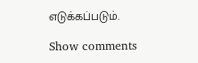எடுக்கப்படும்.

Show comments